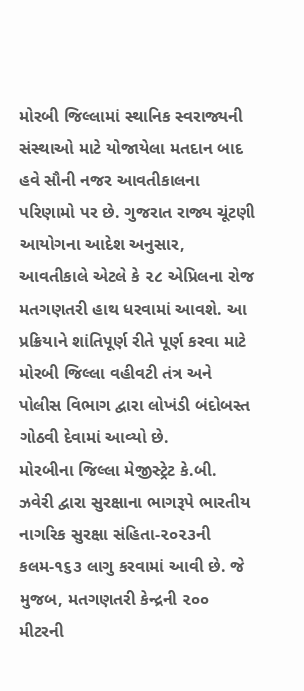મોરબી જિલ્લામાં સ્થાનિક સ્વરાજ્યની સંસ્થાઓ માટે યોજાયેલા મતદાન બાદ હવે સૌની નજર આવતીકાલના પરિણામો પર છે. ગુજરાત રાજ્ય ચૂંટણી આયોગના આદેશ અનુસાર, આવતીકાલે એટલે કે ૨૮ એપ્રિલના રોજ મતગણતરી હાથ ધરવામાં આવશે. આ પ્રક્રિયાને શાંતિપૂર્ણ રીતે પૂર્ણ કરવા માટે મોરબી જિલ્લા વહીવટી તંત્ર અને પોલીસ વિભાગ દ્વારા લોખંડી બંદોબસ્ત ગોઠવી દેવામાં આવ્યો છે.
મોરબીના જિલ્લા મેજીસ્ટ્રેટ કે.બી. ઝવેરી દ્વારા સુરક્ષાના ભાગરૂપે ભારતીય નાગરિક સુરક્ષા સંહિતા-૨૦૨૩ની કલમ-૧૬૩ લાગુ કરવામાં આવી છે. જે મુજબ, મતગણતરી કેન્દ્રની ૨૦૦ મીટરની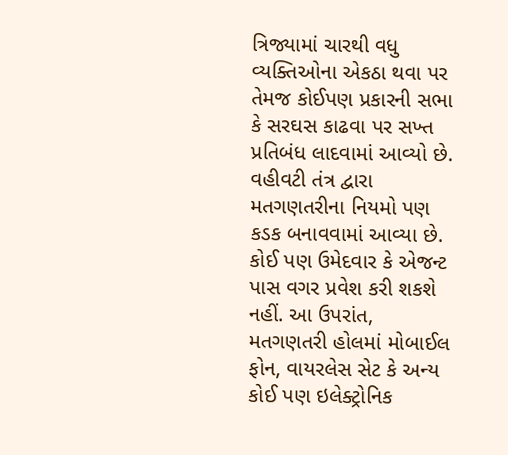ત્રિજ્યામાં ચારથી વધુ વ્યક્તિઓના એકઠા થવા પર તેમજ કોઈપણ પ્રકારની સભા કે સરઘસ કાઢવા પર સખ્ત પ્રતિબંધ લાદવામાં આવ્યો છે.
વહીવટી તંત્ર દ્વારા મતગણતરીના નિયમો પણ કડક બનાવવામાં આવ્યા છે. કોઈ પણ ઉમેદવાર કે એજન્ટ પાસ વગર પ્રવેશ કરી શકશે નહીં. આ ઉપરાંત, મતગણતરી હોલમાં મોબાઈલ ફોન, વાયરલેસ સેટ કે અન્ય કોઈ પણ ઇલેક્ટ્રોનિક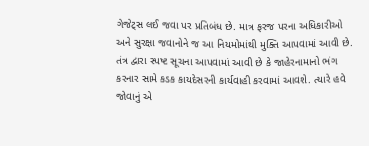ગેજેટ્સ લઈ જવા પર પ્રતિબંધ છે. માત્ર ફરજ પરના અધિકારીઓ અને સુરક્ષા જવાનોને જ આ નિયમોમાંથી મુક્તિ આપવામાં આવી છે. તંત્ર દ્વારા સ્પષ્ટ સૂચના આપવામાં આવી છે કે જાહેરનામાનો ભંગ કરનાર સામે કડક કાયદેસરની કાર્યવાહી કરવામાં આવશે. ત્યારે હવે જોવાનું એ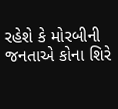રહેશે કે મોરબીની જનતાએ કોના શિરે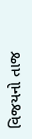વિજયનો તાજ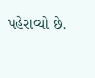પહેરાવ્યો છે.